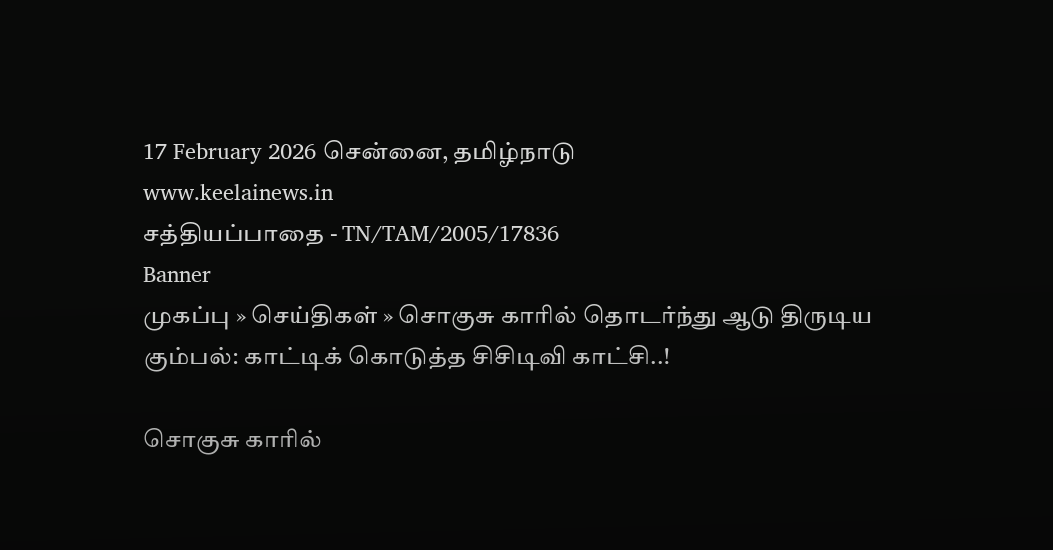17 February 2026 சென்னை, தமிழ்நாடு
www.keelainews.in
சத்தியப்பாதை - TN/TAM/2005/17836
Banner
முகப்பு » செய்திகள் » சொகுசு காரில் தொடர்ந்து ஆடு திருடிய கும்பல்: காட்டிக் கொடுத்த சிசிடிவி காட்சி..!

சொகுசு காரில்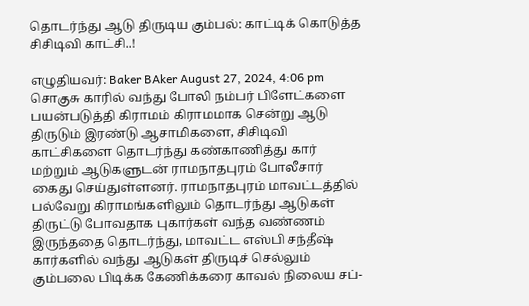தொடர்ந்து ஆடு திருடிய கும்பல்: காட்டிக் கொடுத்த சிசிடிவி காட்சி..!

எழுதியவர்: Baker BAker August 27, 2024, 4:06 pm
சொகுசு காரில் வந்து போலி நம்பர் பிளேட்களை பயன்படுத்தி கிராமம் கிராமமாக சென்று ஆடு திருடும் இரண்டு ஆசாமிகளை, சிசிடிவி காட்சிகளை தொடர்ந்து கண்காணித்து கார் மற்றும் ஆடுகளுடன் ராமநாதபுரம் போலீசார் கைது செய்துள்ளனர். ராமநாதபுரம் மாவட்டத்தில் பல்வேறு கிராமங்களிலும் தொடர்ந்து ஆடுகள் திருட்டு போவதாக புகார்கள் வந்த வண்ணம் இருந்ததை தொடர்ந்து, மாவட்ட எஸ்பி சந்தீஷ் கார்களில் வந்து ஆடுகள் திருடிச் செல்லும் கும்பலை பிடிக்க கேணிக்கரை காவல் நிலைய சப்-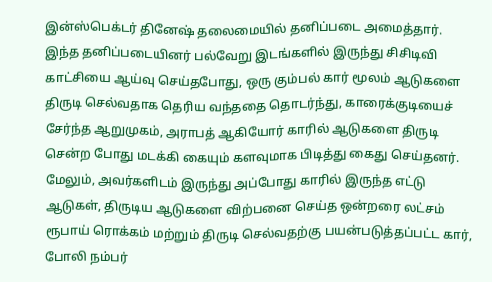இன்ஸ்பெக்டர் தினேஷ் தலைமையில் தனிப்படை அமைத்தார். இந்த தனிப்படையினர் பல்வேறு இடங்களில் இருந்து சிசிடிவி காட்சியை ஆய்வு செய்தபோது, ஒரு கும்பல் கார் மூலம் ஆடுகளை திருடி செல்வதாக தெரிய வந்ததை தொடர்ந்து, காரைக்குடியைச் சேர்ந்த ஆறுமுகம், அராபத் ஆகியோர் காரில் ஆடுகளை திருடி சென்ற போது மடக்கி கையும் களவுமாக பிடித்து கைது செய்தனர். மேலும், அவர்களிடம் இருந்து அப்போது காரில் இருந்த எட்டு ஆடுகள், திருடிய ஆடுகளை விற்பனை செய்த ஒன்றரை லட்சம் ரூபாய் ரொக்கம் மற்றும் திருடி செல்வதற்கு பயன்படுத்தப்பட்ட கார், போலி நம்பர்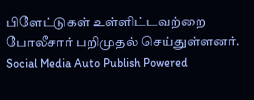பிளேட்டுகள் உள்ளிட்டவற்றை போலீசார் பறிமுதல் செய்துள்ளனர்.
Social Media Auto Publish Powered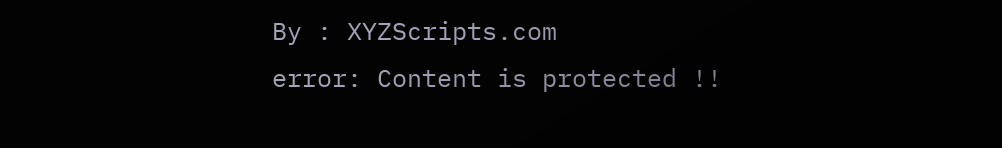By : XYZScripts.com
error: Content is protected !!